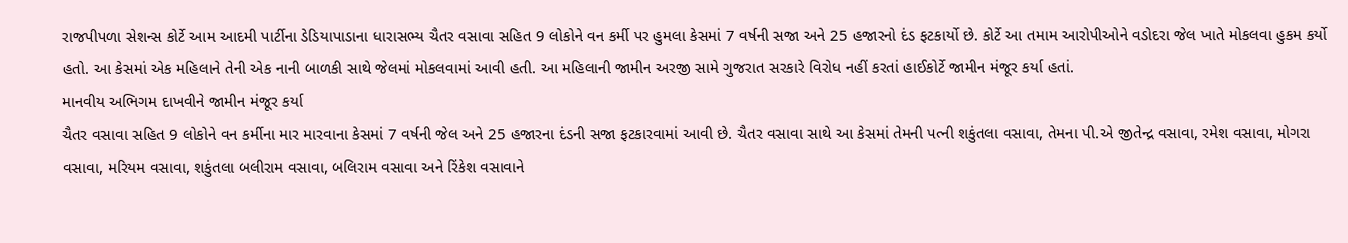રાજપીપળા સેશન્સ કોર્ટે આમ આદમી પાર્ટીના ડેડિયાપાડાના ધારાસભ્ય ચૈતર વસાવા સહિત 9 લોકોને વન કર્મી પર હુમલા કેસમાં 7 વર્ષની સજા અને 25 હજારનો દંડ ફટકાર્યો છે. કોર્ટે આ તમામ આરોપીઓને વડોદરા જેલ ખાતે મોકલવા હુકમ કર્યો હતો. આ કેસમાં એક મહિલાને તેની એક નાની બાળકી સાથે જેલમાં મોકલવામાં આવી હતી. આ મહિલાની જામીન અરજી સામે ગુજરાત સરકારે વિરોધ નહીં કરતાં હાઈકોર્ટે જામીન મંજૂર કર્યા હતાં.
માનવીય અભિગમ દાખવીને જામીન મંજૂર કર્યા
ચૈતર વસાવા સહિત 9 લોકોને વન કર્મીના માર મારવાના કેસમાં 7 વર્ષની જેલ અને 25 હજારના દંડની સજા ફટકારવામાં આવી છે. ચૈતર વસાવા સાથે આ કેસમાં તેમની પત્ની શકુંતલા વસાવા, તેમના પી.એ જીતેન્દ્ર વસાવા, રમેશ વસાવા, મોગરા વસાવા, મરિયમ વસાવા, શકુંતલા બલીરામ વસાવા, બલિરામ વસાવા અને રિંકેશ વસાવાને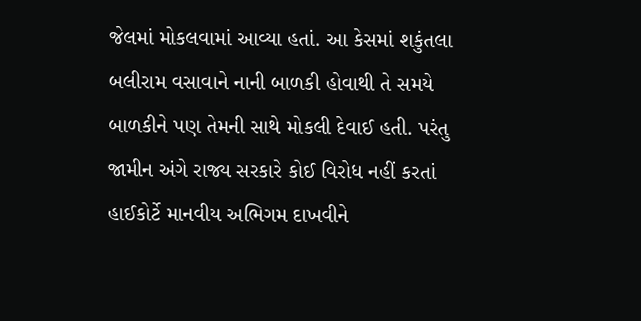જેલમાં મોકલવામાં આવ્યા હતાં. આ કેસમાં શકુંતલા બલીરામ વસાવાને નાની બાળકી હોવાથી તે સમયે બાળકીને પણ તેમની સાથે મોકલી દેવાઈ હતી. પરંતુ જામીન અંગે રાજ્ય સરકારે કોઈ વિરોધ નહીં કરતાં હાઈકોર્ટે માનવીય અભિગમ દાખવીને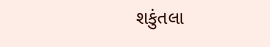શકુંતલા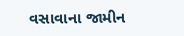વસાવાના જામીન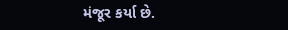મંજૂર કર્યા છે.